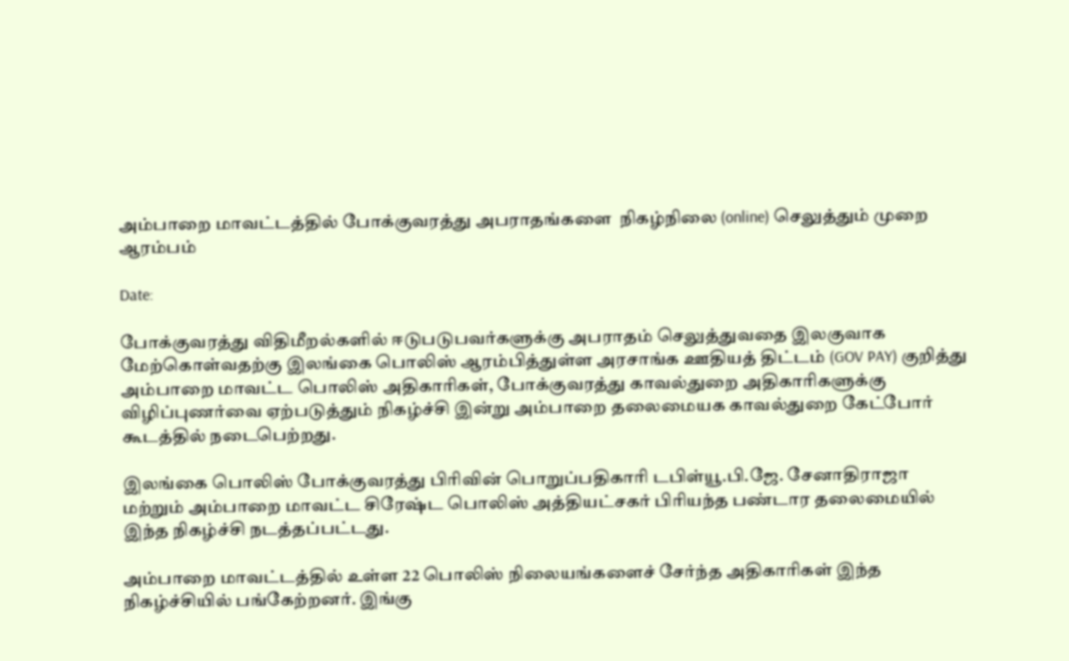அம்பாறை மாவட்டத்தில் போக்குவரத்து அபராதங்களை  நிகழ்நிலை (online) செலுத்தும் முறை ஆரம்பம்

Date:

போக்குவரத்து விதிமீறல்களில் ஈடுபடுபவர்களுக்கு அபராதம் செலுத்துவதை இலகுவாக மேற்கொள்வதற்கு இலங்கை பொலிஸ் ஆரம்பித்துள்ள அரசாங்க ஊதியத் திட்டம் (GOV PAY) குறித்து அம்பாறை மாவட்ட பொலிஸ் அதிகாரிகள், போக்குவரத்து காவல்துறை அதிகாரிகளுக்கு விழிப்புணர்வை ஏற்படுத்தும் நிகழ்ச்சி இன்று அம்பாறை தலைமையக காவல்துறை கேட்போர் கூடத்தில் நடைபெற்றது.

இலங்கை பொலிஸ் போக்குவரத்து பிரிவின் பொறுப்பதிகாரி டபிள்யூ.பி.ஜே. சேனாதிராஜா மற்றும் அம்பாறை மாவட்ட சிரேஷ்ட பொலிஸ் அத்தியட்சகர் பிரியந்த பண்டார தலைமையில் இந்த நிகழ்ச்சி நடத்தப்பட்டது.

அம்பாறை மாவட்டத்தில் உள்ள 22 பொலிஸ் நிலையங்களைச் சேர்ந்த அதிகாரிகள் இந்த நிகழ்ச்சியில் பங்கேற்றனர். இங்கு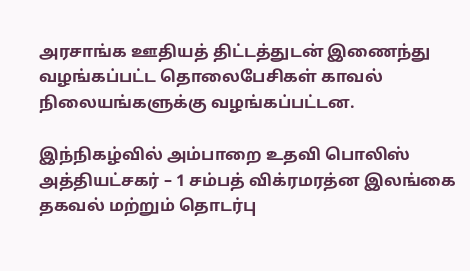அரசாங்க ஊதியத் திட்டத்துடன் இணைந்து வழங்கப்பட்ட தொலைபேசிகள் காவல் நிலையங்களுக்கு வழங்கப்பட்டன.

இந்நிகழ்வில் அம்பாறை உதவி பொலிஸ் அத்தியட்சகர் – 1 சம்பத் விக்ரமரத்ன இலங்கை தகவல் மற்றும் தொடர்பு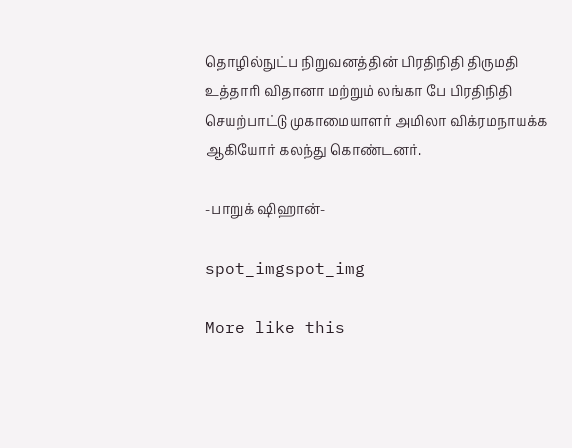தொழில்நுட்ப நிறுவனத்தின் பிரதிநிதி திருமதி உத்தாரி விதானா மற்றும் லங்கா பே பிரதிநிதி செயற்பாட்டு முகாமையாளர் அமிலா விக்ரமநாயக்க ஆகியோர் கலந்து கொண்டனர்.

-பாறுக் ஷிஹான்-

spot_imgspot_img

More like this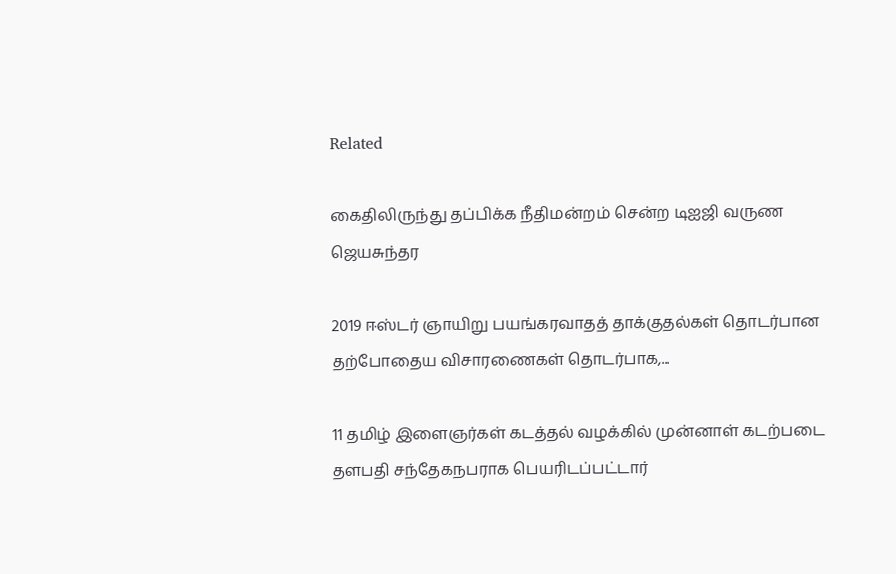Related

கைதிலிருந்து தப்பிக்க நீதிமன்றம் சென்ற டிஐஜி வருண ஜெயசுந்தர

2019 ஈஸ்டர் ஞாயிறு பயங்கரவாதத் தாக்குதல்கள் தொடர்பான தற்போதைய விசாரணைகள் தொடர்பாக,...

11 தமிழ் இளைஞர்கள் கடத்தல் வழக்கில் முன்னாள் கடற்படை தளபதி சந்தேகநபராக பெயரிடப்பட்டார்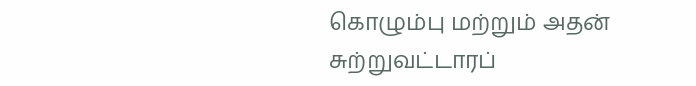கொழும்பு மற்றும் அதன் சுற்றுவட்டாரப்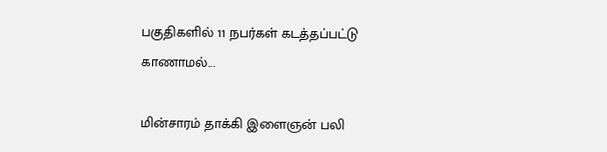பகுதிகளில் 11 நபர்கள் கடத்தப்பட்டு காணாமல்...

மின்சாரம் தாக்கி இளைஞன் பலி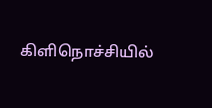கிளிநொச்சியில்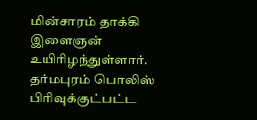மின்சாரம் தாக்கி இளைஞன் உயிரிழந்துள்ளார். தர்மபுரம் பொலிஸ் பிரிவுக்குட்பட்ட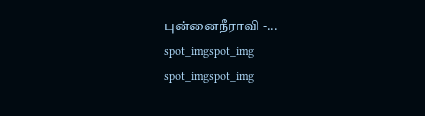புன்னைநீராவி -...
spot_imgspot_img
spot_imgspot_img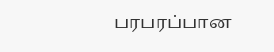பரபரப்பான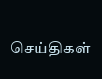செய்திகள்